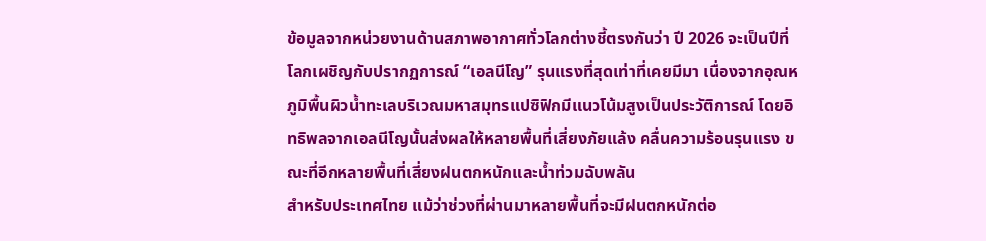ข้อมูลจากหน่วยงานด้านสภาพอากาศทั่วโลกต่างชี้ตรงกันว่า ปี 2026 จะเป็นปีที่โลกเผชิญกับปรากฏการณ์ “เอลนีโญ” รุนแรงที่สุดเท่าที่เคยมีมา เนื่องจากอุณหภูมิพื้นผิวน้ำทะเลบริเวณมหาสมุทรแปซิฟิกมีแนวโน้มสูงเป็นประวัติการณ์ โดยอิทธิพลจากเอลนีโญนั้นส่งผลให้หลายพื้นที่เสี่ยงภัยแล้ง คลื่นความร้อนรุนแรง ขณะที่อีกหลายพื้นที่เสี่ยงฝนตกหนักและน้ำท่วมฉับพลัน
สำหรับประเทศไทย แม้ว่าช่วงที่ผ่านมาหลายพื้นที่จะมีฝนตกหนักต่อ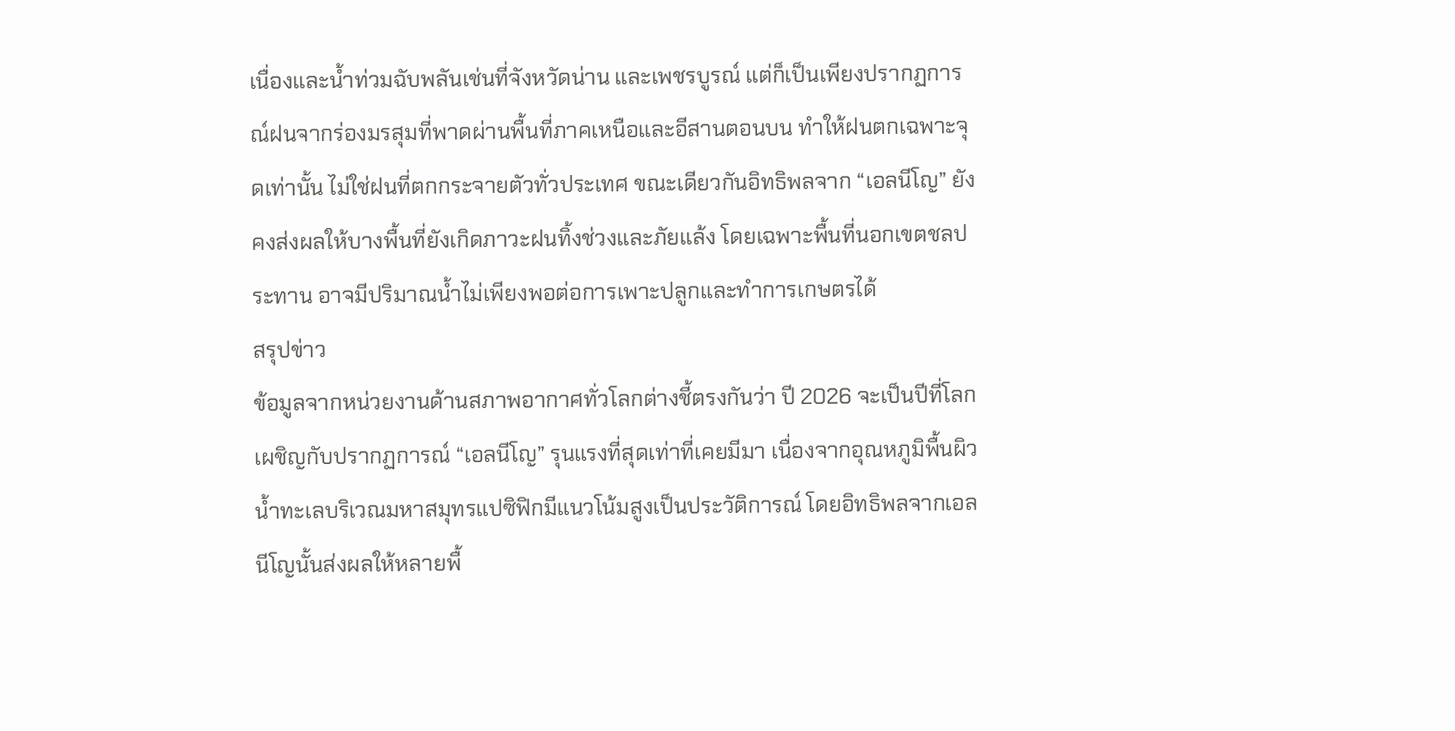เนื่องและน้ำท่วมฉับพลันเช่นที่จังหวัดน่าน และเพชรบูรณ์ แต่ก็เป็นเพียงปรากฏการณ์ฝนจากร่องมรสุมที่พาดผ่านพื้นที่ภาคเหนือและอีสานตอนบน ทำให้ฝนตกเฉพาะจุดเท่านั้น ไม่ใช่ฝนที่ตกกระจายตัวทั่วประเทศ ขณะเดียวกันอิทธิพลจาก “เอลนีโญ” ยังคงส่งผลให้บางพื้นที่ยังเกิดภาวะฝนทิ้งช่วงและภัยแล้ง โดยเฉพาะพื้นที่นอกเขตชลประทาน อาจมีปริมาณน้ำไม่เพียงพอต่อการเพาะปลูกและทำการเกษตรได้
สรุปข่าว
ข้อมูลจากหน่วยงานด้านสภาพอากาศทั่วโลกต่างชี้ตรงกันว่า ปี 2026 จะเป็นปีที่โลกเผชิญกับปรากฏการณ์ “เอลนีโญ” รุนแรงที่สุดเท่าที่เคยมีมา เนื่องจากอุณหภูมิพื้นผิวน้ำทะเลบริเวณมหาสมุทรแปซิฟิกมีแนวโน้มสูงเป็นประวัติการณ์ โดยอิทธิพลจากเอลนีโญนั้นส่งผลให้หลายพื้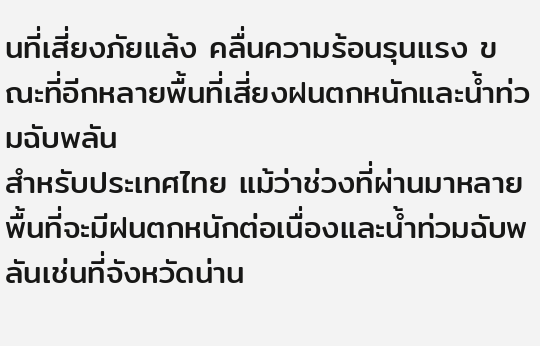นที่เสี่ยงภัยแล้ง คลื่นความร้อนรุนแรง ขณะที่อีกหลายพื้นที่เสี่ยงฝนตกหนักและน้ำท่วมฉับพลัน
สำหรับประเทศไทย แม้ว่าช่วงที่ผ่านมาหลายพื้นที่จะมีฝนตกหนักต่อเนื่องและน้ำท่วมฉับพลันเช่นที่จังหวัดน่าน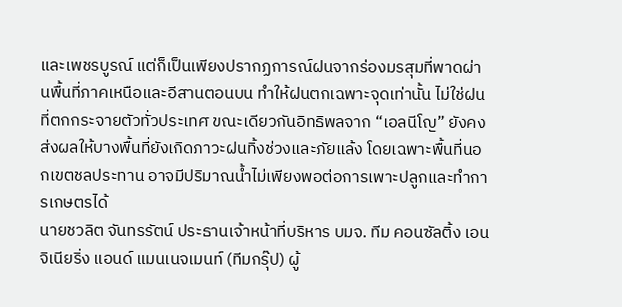และเพชรบูรณ์ แต่ก็เป็นเพียงปรากฏการณ์ฝนจากร่องมรสุมที่พาดผ่านพื้นที่ภาคเหนือและอีสานตอนบน ทำให้ฝนตกเฉพาะจุดเท่านั้น ไม่ใช่ฝนที่ตกกระจายตัวทั่วประเทศ ขณะเดียวกันอิทธิพลจาก “เอลนีโญ” ยังคงส่งผลให้บางพื้นที่ยังเกิดภาวะฝนทิ้งช่วงและภัยแล้ง โดยเฉพาะพื้นที่นอกเขตชลประทาน อาจมีปริมาณน้ำไม่เพียงพอต่อการเพาะปลูกและทำการเกษตรได้
นายชวลิต จันทรรัตน์ ประธานเจ้าหน้าที่บริหาร บมจ. ทีม คอนซัลติ้ง เอนจิเนียริ่ง แอนด์ แมนเนจเมนท์ (ทีมกรุ๊ป) ผู้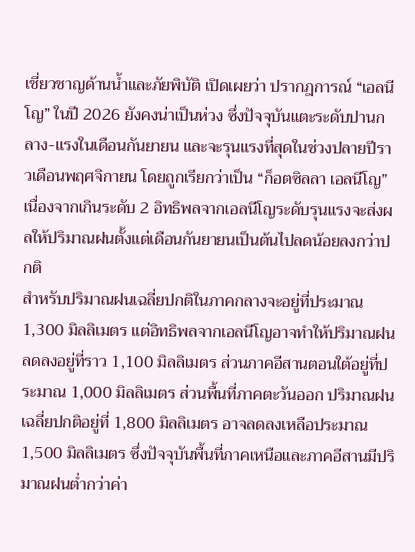เชี่ยวชาญด้านน้ำและภัยพิบัติ เปิดเผยว่า ปรากฎการณ์ “เอลนีโญ” ในปี 2026 ยังคงน่าเป็นห่วง ซึ่งปัจจุบันแตะระดับปานกลาง-แรงในเดือนกันยายน และจะรุนแรงที่สุดในช่วงปลายปีราวเดือนพฤศจิกายน โดยถูกเรียกว่าเป็น “ก็อตซิลลา เอลนีโญ” เนื่องจากเกินระดับ 2 อิทธิพลจากเอลนีโญระดับรุนแรงจะส่งผลให้ปริมาณฝนตั้งแต่เดือนกันยายนเป็นต้นไปลดน้อยลงกว่าปกติ
สำหรับปริมาณฝนเฉลี่ยปกติในภาคกลางจะอยู่ที่ประมาณ 1,300 มิลลิเมตร แต่อิทธิพลจากเอลนีโญอาจทำให้ปริมาณฝนลดลงอยู่ที่ราว 1,100 มิลลิเมตร ส่วนภาคอีสานตอนใต้อยู่ที่ประมาณ 1,000 มิลลิเมตร ส่วนพื้นที่ภาคตะวันออก ปริมาณฝนเฉลี่ยปกติอยู่ที่ 1,800 มิลลิเมตร อาจลดลงเหลือประมาณ 1,500 มิลลิเมตร ซึ่งปัจจุบันพื้นที่ภาคเหนือและภาคอีสานมีปริมาณฝนต่ำกว่าค่า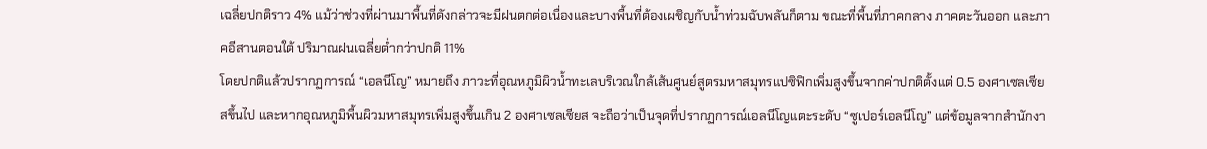เฉลี่ยปกติราว 4% แม้ว่าช่วงที่ผ่านมาพื้นที่ดังกล่าวจะมีฝนตกต่อเนื่องและบางพื้นที่ต้องเผชิญกับน้ำท่วมฉับพลันก็ตาม ขณะที่พื้นที่ภาคกลาง ภาคตะวันออก และภาคอีสานตอนใต้ ปริมาณฝนเฉลี่ยต่ำกว่าปกติ 11%
โดยปกติแล้วปรากฏการณ์ “เอลนีโญ” หมายถึง ภาวะที่อุณหภูมิผิวน้ำทะเลบริเวณใกล้เส้นศูนย์สูตรมหาสมุทรแปซิฟิกเพิ่มสูงขึ้นจากค่าปกติตั้งแต่ 0.5 องศาเซลเซียสขึ้นไป และหากอุณหภูมิพื้นผิวมหาสมุทรเพิ่มสูงขึ้นเกิน 2 องศาเซลเซียส จะถือว่าเป็นจุดที่ปรากฏการณ์เอลนีโญแตะระดับ “ซูเปอร์เอลนีโญ” แต่ข้อมูลจากสำนักงา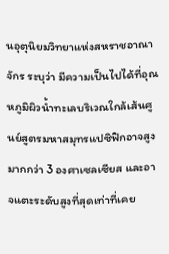นอุตุนิยมวิทยาแห่งสหราชอาณาจักร ระบุว่า มีความเป็นไปได้ที่อุณหภูมิผิวน้ำทะเลบริเวณใกล้เส้นศูนย์สูตรมหาสมุทรแปซิฟิกอาจสูงมากกว่า 3 องศาเซลเซียส และอาจแตะระดับสูงที่สุดเท่าที่เคย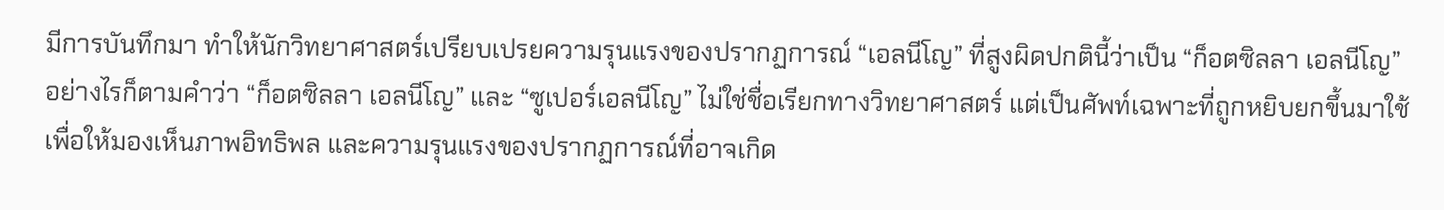มีการบันทึกมา ทำให้นักวิทยาศาสตร์เปรียบเปรยความรุนแรงของปรากฏการณ์ “เอลนีโญ” ที่สูงผิดปกตินี้ว่าเป็น “ก็อตซิลลา เอลนีโญ”
อย่างไรก็ตามคำว่า “ก็อตซิลลา เอลนีโญ” และ “ซูเปอร์เอลนีโญ” ไม่ใช่ชื่อเรียกทางวิทยาศาสตร์ แต่เป็นศัพท์เฉพาะที่ถูกหยิบยกขึ้นมาใช้เพื่อให้มองเห็นภาพอิทธิพล และความรุนแรงของปรากฏการณ์ที่อาจเกิด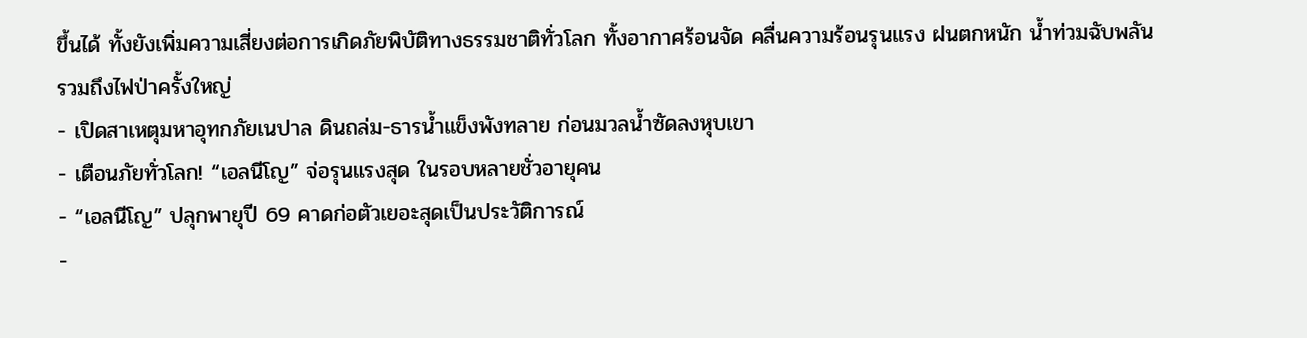ขึ้นได้ ทั้งยังเพิ่มความเสี่ยงต่อการเกิดภัยพิบัติทางธรรมชาติทั่วโลก ทั้งอากาศร้อนจัด คลื่นความร้อนรุนแรง ฝนตกหนัก น้ำท่วมฉับพลัน รวมถึงไฟป่าครั้งใหญ่
- เปิดสาเหตุมหาอุทกภัยเนปาล ดินถล่ม-ธารน้ำแข็งพังทลาย ก่อนมวลน้ำซัดลงหุบเขา
- เตือนภัยทั่วโลก! “เอลนีโญ” จ่อรุนแรงสุด ในรอบหลายชั่วอายุคน
- “เอลนีโญ” ปลุกพายุปี 69 คาดก่อตัวเยอะสุดเป็นประวัติการณ์
-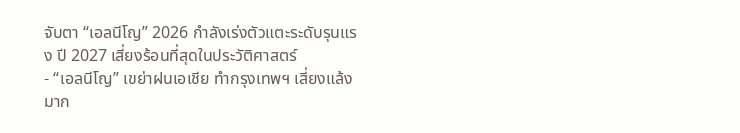จับตา “เอลนีโญ” 2026 กำลังเร่งตัวแตะระดับรุนแรง ปี 2027 เสี่ยงร้อนที่สุดในประวัติศาสตร์
- “เอลนีโญ” เขย่าฝนเอเชีย ทำกรุงเทพฯ เสี่ยงแล้งมาก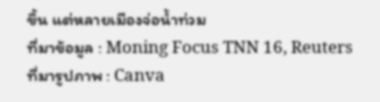ขึ้น แต่หลายเมืองจ่อน้ำท่วม
ที่มาข้อมูล : Moning Focus TNN 16, Reuters
ที่มารูปภาพ : Canva